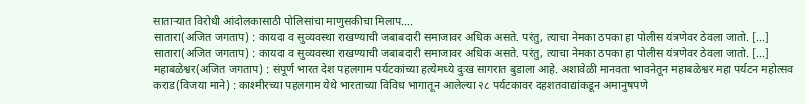साताऱ्यात विरोधी आंदोलकासाठी पोलिसांचा माणुसकीचा मिलाप….
सातारा(अजित जगताप) : कायदा व सुव्यवस्था राखण्याची जबाबदारी समाजावर अधिक असते. परंतु, त्याचा नेमका ठपका हा पोलीस यंत्रणेवर ठेवला जातो. […]
सातारा(अजित जगताप) : कायदा व सुव्यवस्था राखण्याची जबाबदारी समाजावर अधिक असते. परंतु, त्याचा नेमका ठपका हा पोलीस यंत्रणेवर ठेवला जातो. […]
महाबळेश्वर(अजित जगताप) : संपूर्ण भारत देश पहलगाम पर्यटकांच्या हत्येमध्ये दुःख सागरात बुडाला आहे. अशावेळी मानवता भावनेतून महाबळेश्वर महा पर्यटन महोत्सव
कराड(विजया माने) : काश्मीरच्या पहलगाम येथे भारताच्या विविध भागातून आलेल्या २८ पर्यटकावर दहशतवाद्यांकडून अमानुषपणे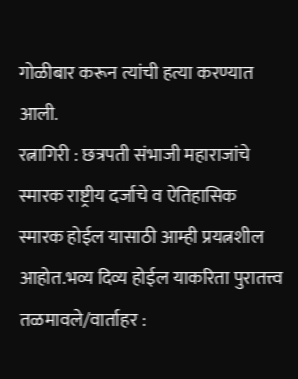गोळीबार करून त्यांची हत्या करण्यात आली.
रत्नागिरी : छत्रपती संभाजी महाराजांचे स्मारक राष्ट्रीय दर्जाचे व ऐतिहासिक स्मारक होईल यासाठी आम्ही प्रयत्नशील आहोत.भव्य दिव्य होईल याकरिता पुरातत्त्व
तळमावले/वार्ताहर :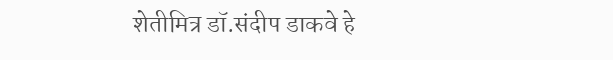शेतीमित्र डॉ.संदीप डाकवे हे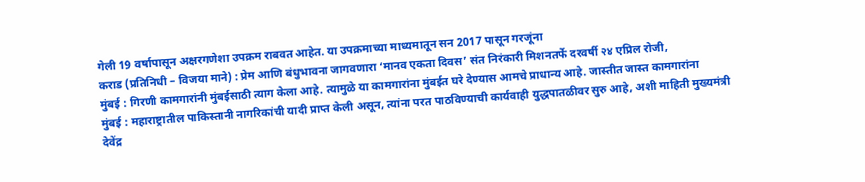गेली 19 वर्षापासून अक्षरगणेशा उपक्रम राबवत आहेत. या उपक्रमाच्या माध्यमातून सन 2017 पासून गरजूंना
कराड (प्रतिनिधी – विजया माने) : प्रेम आणि बंधुभावना जागवणारा ‘मानव एकता दिवस’ संत निरंकारी मिशनतर्फे दरवर्षी २४ एप्रिल रोजी,
मुंबई : गिरणी कामगारांनी मुंबईसाठी त्याग केला आहे. त्यामुळे या कामगारांना मुंबईत घरे देण्यास आमचे प्राधान्य आहे. जास्तीत जास्त कामगारांना
मुंबई : महाराष्ट्रातील पाकिस्तानी नागरिकांची यादी प्राप्त केली असून, त्यांना परत पाठविण्याची कार्यवाही युद्धपातळीवर सुरु आहे, अशी माहिती मुख्यमंत्री देवेंद्र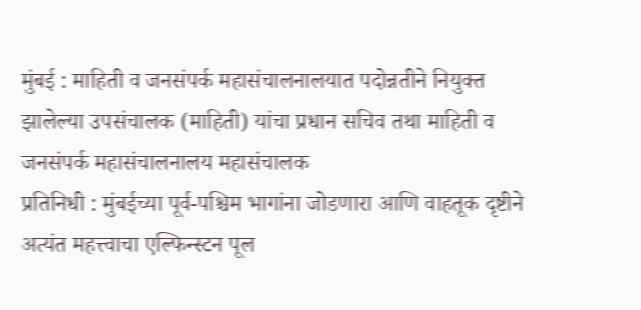मुंबई : माहिती व जनसंपर्क महासंचालनालयात पदोन्नतीने नियुक्त झालेल्या उपसंचालक (माहिती) यांचा प्रधान सचिव तथा माहिती व जनसंपर्क महासंचालनालय महासंचालक
प्रतिनिधी : मुंबईच्या पूर्व-पश्चिम भागांना जोडणारा आणि वाहतूक दृष्टीने अत्यंत महत्त्वाचा एल्फिन्स्टन पूल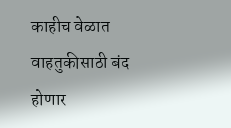काहीच वेळात वाहतुकीसाठी बंद होणार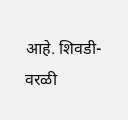आहे. शिवडी-वरळी